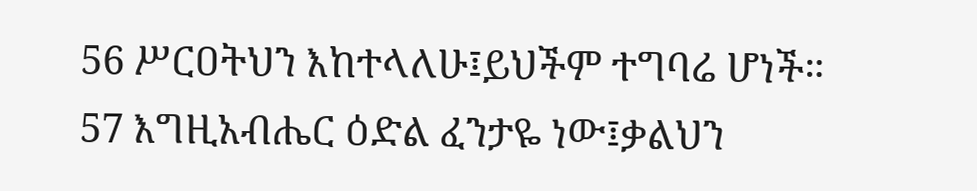56 ሥርዐትህን እከተላለሁ፤ይህችም ተግባሬ ሆነች።
57 እግዚአብሔር ዕድል ፈንታዬ ነው፤ቃልህን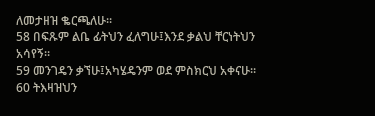ለመታዘዝ ቈርጫለሁ።
58 በፍጹም ልቤ ፊትህን ፈለግሁ፤እንደ ቃልህ ቸርነትህን አሳየኝ።
59 መንገዴን ቃኘሁ፤አካሄዴንም ወደ ምስክርህ አቀናሁ።
60 ትእዛዝህን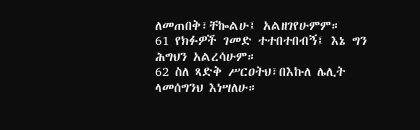ለመጠበቅ፣ቸኰልሁ፤ አልዘገየሁምም።
61 የክፉዎች ገመድ ተተበተበብኝ፤ እኔ ግን ሕግህን አልረሳሁም።
62 ስለ ጻድቅ ሥርዐትህ፣በእኩለ ሌሊት ላመሰግንህ እነሣለሁ።